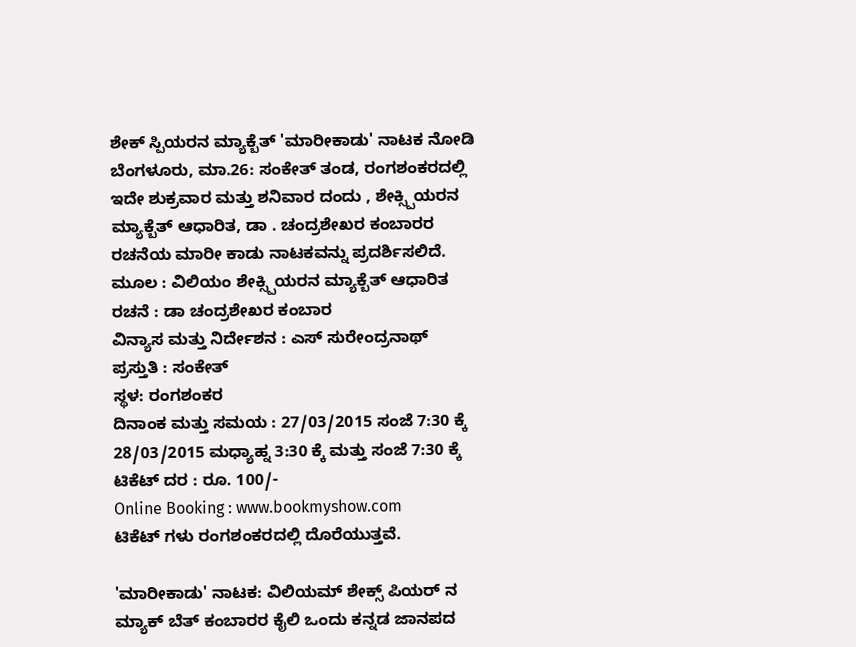ಶೇಕ್ ಸ್ಪಿಯರನ ಮ್ಯಾಕ್ಬೆತ್ 'ಮಾರೀಕಾಡು' ನಾಟಕ ನೋಡಿ
ಬೆಂಗಳೂರು, ಮಾ.26: ಸಂಕೇತ್ ತಂಡ, ರಂಗಶಂಕರದಲ್ಲಿ ಇದೇ ಶುಕ್ರವಾರ ಮತ್ತು ಶನಿವಾರ ದಂದು , ಶೇಕ್ಸ್ಪಿಯರನ ಮ್ಯಾಕ್ಬೆತ್ ಆಧಾರಿತ, ಡಾ . ಚಂದ್ರಶೇಖರ ಕಂಬಾರರ ರಚನೆಯ ಮಾರೀ ಕಾಡು ನಾಟಕವನ್ನು ಪ್ರದರ್ಶಿಸಲಿದೆ.
ಮೂಲ : ವಿಲಿಯಂ ಶೇಕ್ಸ್ಪಿಯರನ ಮ್ಯಾಕ್ಬೆತ್ ಆಧಾರಿತ
ರಚನೆ : ಡಾ ಚಂದ್ರಶೇಖರ ಕಂಬಾರ
ವಿನ್ಯಾಸ ಮತ್ತು ನಿರ್ದೇಶನ : ಎಸ್ ಸುರೇಂದ್ರನಾಥ್
ಪ್ರಸ್ತುತಿ : ಸಂಕೇತ್
ಸ್ಥಳ: ರಂಗಶಂಕರ
ದಿನಾಂಕ ಮತ್ತು ಸಮಯ : 27/03/2015 ಸಂಜೆ 7:30 ಕ್ಕೆ
28/03/2015 ಮಧ್ಯಾಹ್ನ 3:30 ಕ್ಕೆ ಮತ್ತು ಸಂಜೆ 7:30 ಕ್ಕೆ
ಟಿಕೆಟ್ ದರ : ರೂ. 100/-
Online Booking : www.bookmyshow.com
ಟಿಕೆಟ್ ಗಳು ರಂಗಶಂಕರದಲ್ಲಿ ದೊರೆಯುತ್ತವೆ.

'ಮಾರೀಕಾಡು' ನಾಟಕ: ವಿಲಿಯಮ್ ಶೇಕ್ಸ್ ಪಿಯರ್ ನ ಮ್ಯಾಕ್ ಬೆತ್ ಕಂಬಾರರ ಕೈಲಿ ಒಂದು ಕನ್ನಡ ಜಾನಪದ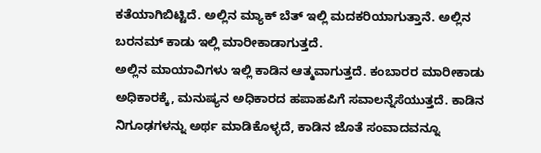ಕತೆಯಾಗಿಬಿಟ್ಟಿದೆ. ಅಲ್ಲಿನ ಮ್ಯಾಕ್ ಬೆತ್ ಇಲ್ಲಿ ಮದಕರಿಯಾಗುತ್ತಾನೆ. ಅಲ್ಲಿನ ಬರನಮ್ ಕಾಡು ಇಲ್ಲಿ ಮಾರೀಕಾಡಾಗುತ್ತದೆ.
ಅಲ್ಲಿನ ಮಾಯಾವಿಗಳು ಇಲ್ಲಿ ಕಾಡಿನ ಆತ್ಮವಾಗುತ್ತದೆ. ಕಂಬಾರರ ಮಾರೀಕಾಡು ಅಧಿಕಾರಕ್ಕೆ, ಮನುಷ್ಯನ ಅಧಿಕಾರದ ಹಪಾಹಪಿಗೆ ಸವಾಲನ್ನೆಸೆಯುತ್ತದೆ. ಕಾಡಿನ ನಿಗೂಢಗಳನ್ನು ಅರ್ಥ ಮಾಡಿಕೊಳ್ಳದೆ, ಕಾಡಿನ ಜೊತೆ ಸಂವಾದವನ್ನೂ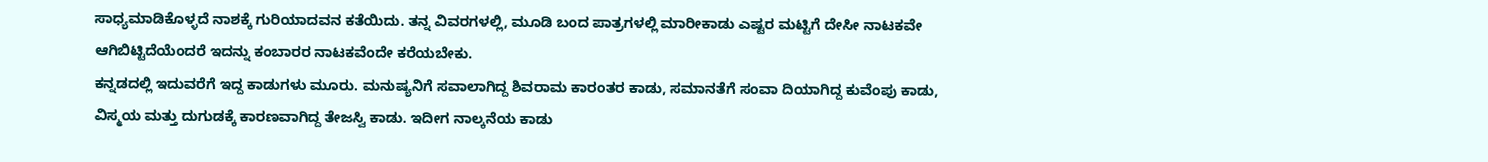ಸಾಧ್ಯಮಾಡಿಕೊಳ್ಳದೆ ನಾಶಕ್ಕೆ ಗುರಿಯಾದವನ ಕತೆಯಿದು. ತನ್ನ ವಿವರಗಳಲ್ಲಿ, ಮೂಡಿ ಬಂದ ಪಾತ್ರಗಳಲ್ಲಿ ಮಾರೀಕಾಡು ಎಷ್ಟರ ಮಟ್ಟಿಗೆ ದೇಸೀ ನಾಟಕವೇ ಆಗಿಬಿಟ್ಟಿದೆಯೆಂದರೆ ಇದನ್ನು ಕಂಬಾರರ ನಾಟಕವೆಂದೇ ಕರೆಯಬೇಕು.
ಕನ್ನಡದಲ್ಲಿ ಇದುವರೆಗೆ ಇದ್ದ ಕಾಡುಗಳು ಮೂರು. ಮನುಷ್ಯನಿಗೆ ಸವಾಲಾಗಿದ್ದ ಶಿವರಾಮ ಕಾರಂತರ ಕಾಡು, ಸಮಾನತೆಗೆ ಸಂವಾ ದಿಯಾಗಿದ್ದ ಕುವೆಂಪು ಕಾಡು, ವಿಸ್ಮಯ ಮತ್ತು ದುಗುಡಕ್ಕೆ ಕಾರಣವಾಗಿದ್ದ ತೇಜಸ್ವಿ ಕಾಡು. ಇದೀಗ ನಾಲ್ಕನೆಯ ಕಾಡು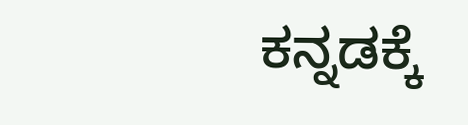ಕನ್ನಡಕ್ಕೆ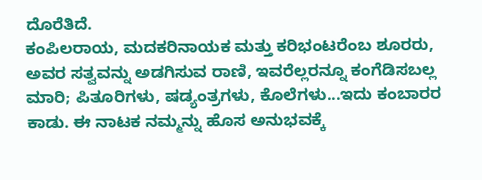ದೊರೆತಿದೆ.
ಕಂಪಿಲರಾಯ, ಮದಕರಿನಾಯಕ ಮತ್ತು ಕರಿಭಂಟರೆಂಬ ಶೂರರು, ಅವರ ಸತ್ವವನ್ನು ಅಡಗಿಸುವ ರಾಣಿ, ಇವರೆಲ್ಲರನ್ನೂ ಕಂಗೆಡಿಸಬಲ್ಲ ಮಾರಿ; ಪಿತೂರಿಗಳು, ಷಡ್ಯಂತ್ರಗಳು, ಕೊಲೆಗಳು...ಇದು ಕಂಬಾರರ ಕಾಡು. ಈ ನಾಟಕ ನಮ್ಮನ್ನು ಹೊಸ ಅನುಭವಕ್ಕೆ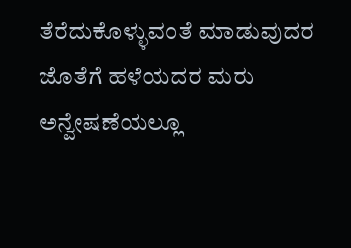ತೆರೆದುಕೊಳ್ಳುವಂತೆ ಮಾಡುವುದರ ಜೊತೆಗೆ ಹಳೆಯದರ ಮರು ಅನ್ವೇಷಣೆಯಲ್ಲೂ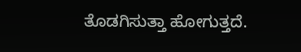ತೊಡಗಿಸುತ್ತಾ ಹೋಗುತ್ತದೆ.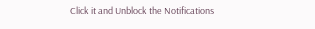Click it and Unblock the Notifications